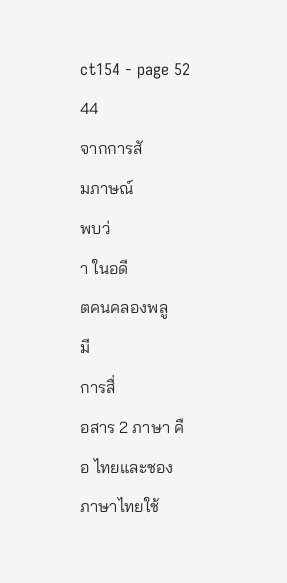ct154 - page 52
44
จากการสั
มภาษณ์
พบว่
า ในอดี
ตคนคลองพลู
มี
การสื่
อสาร 2 ภาษา คื
อ ไทยและชอง
ภาษาไทยใช้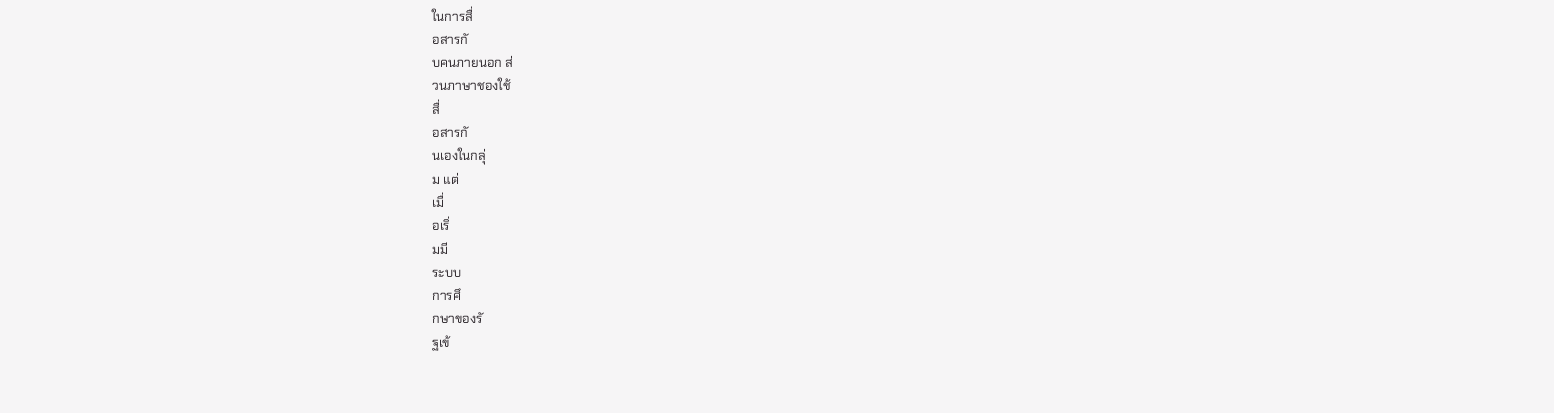ในการสื่
อสารกั
บคนภายนอก ส่
วนภาษาชองใช้
สื่
อสารกั
นเองในกลุ่
ม แต่
เมื่
อเริ่
มมี
ระบบ
การศึ
กษาของรั
ฐเข้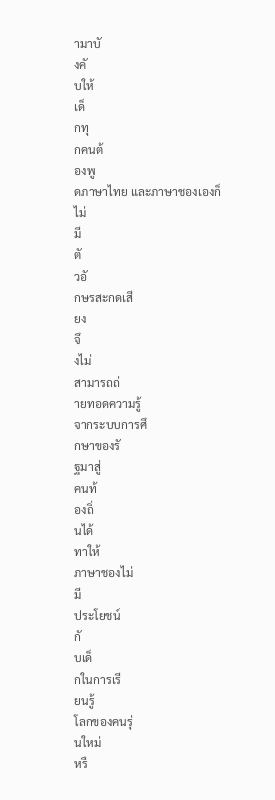ามาบั
งคั
บให้
เด็
กทุ
กคนต้
องพู
ดภาษาไทย และภาษาชองเองก็
ไม่
มี
ตั
วอั
กษรสะกดเสี
ยง
จึ
งไม่
สามารถถ่
ายทอดความรู้
จากระบบการศึ
กษาของรั
ฐมาสู่
คนท้
องถิ่
นได้
ทาให้
ภาษาชองไม่
มี
ประโยชน์
กั
บเด็
กในการเรี
ยนรู้
โลกของคนรุ่
นใหม่
หรื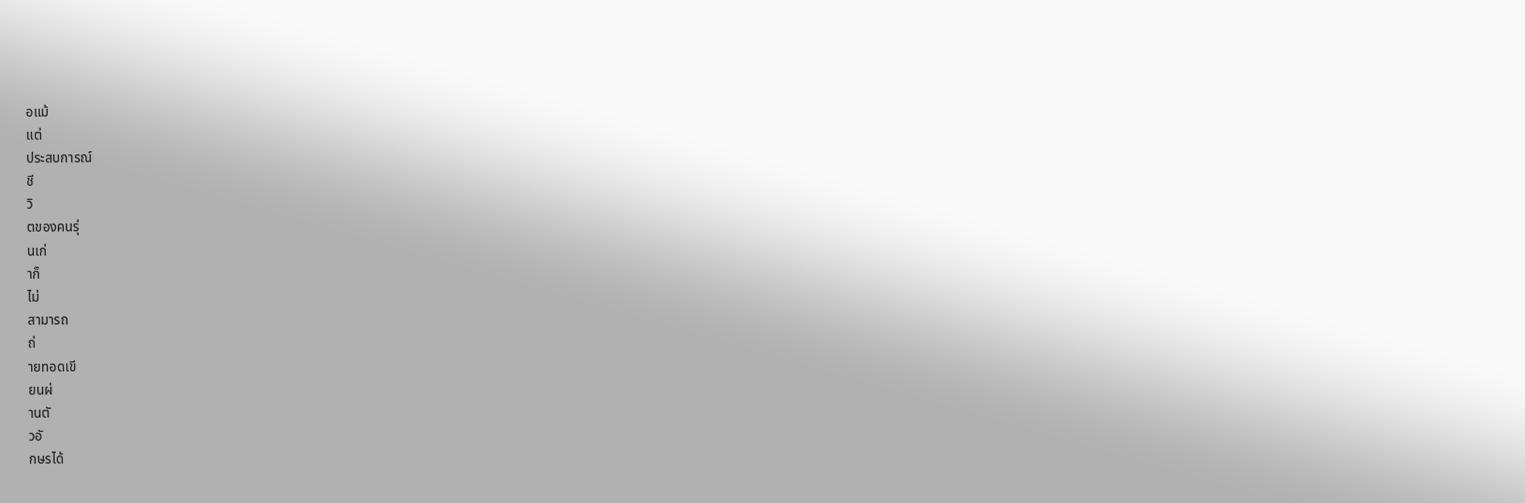อแม้
แต่
ประสบการณ์
ชี
วิ
ตของคนรุ่
นเก่
าก็
ไม่
สามารถ
ถ่
ายทอดเขี
ยนผ่
านตั
วอั
กษรได้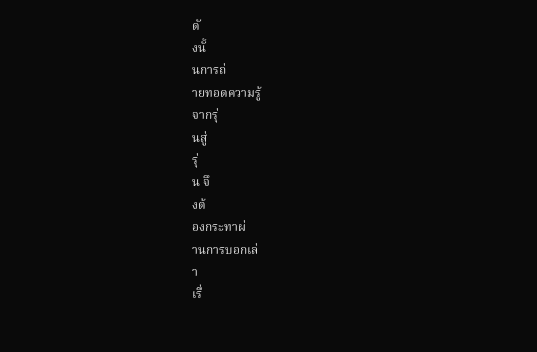ดั
งนั้
นการถ่
ายทอดความรู้
จากรุ่
นสู่
รุ่
น จึ
งต้
องกระทาผ่
านการบอกเล่
า
เรื่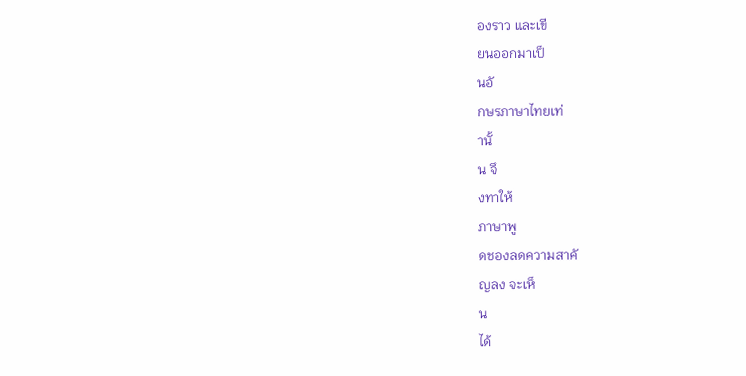องราว และเขี
ยนออกมาเป็
นอั
กษรภาษาไทยเท่
านั้
น จึ
งทาให้
ภาษาพู
ดชองลดความสาคั
ญลง จะเห็
น
ได้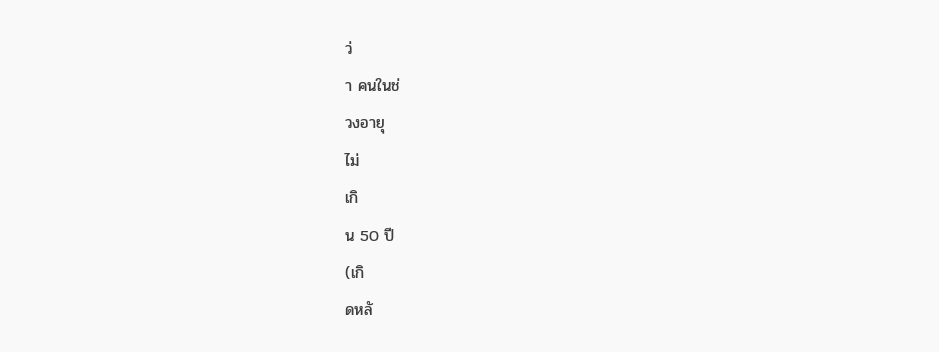ว่
า คนในช่
วงอายุ
ไม่
เกิ
น 50 ปี
(เกิ
ดหลั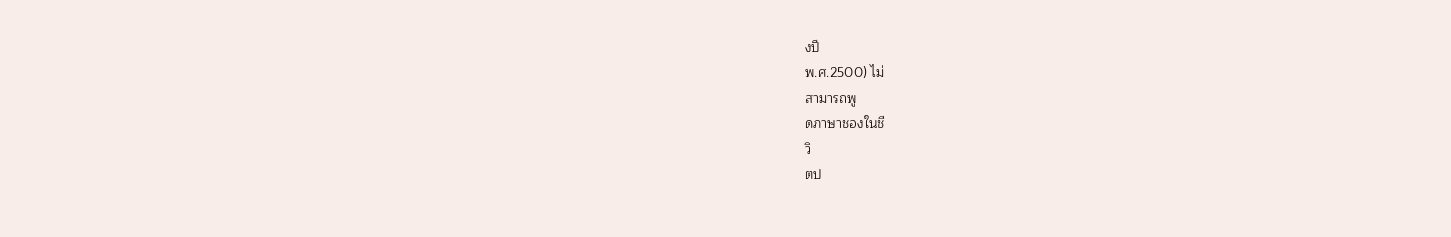งปี
พ.ศ.2500) ไม่
สามารถพู
ดภาษาชองในชี
วิ
ตป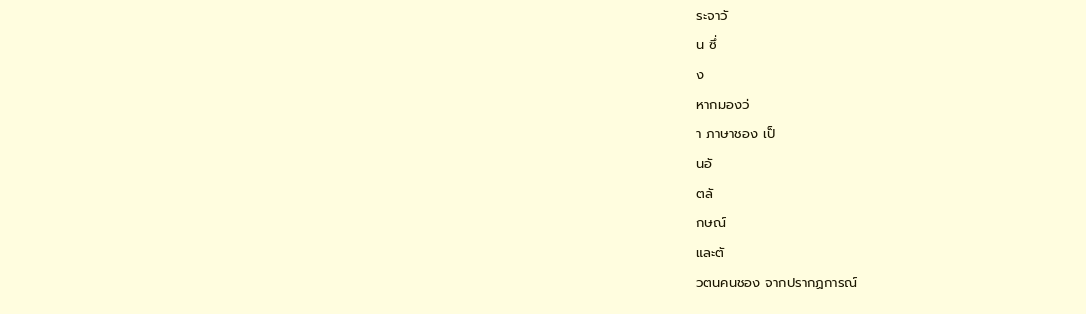ระจาวั
น ซึ่
ง
หากมองว่
า ภาษาชอง เป็
นอั
ตลั
กษณ์
และตั
วตนคนชอง จากปรากฏการณ์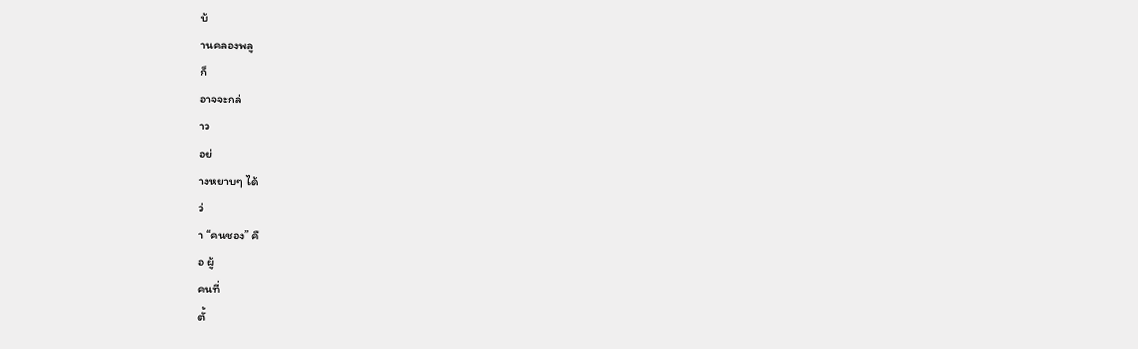บ้
านคลองพลู
ก็
อาจจะกล่
าว
อย่
างหยาบๆ ได้
ว่
า “คนชอง” คื
อ ผู้
คนที่
ตั้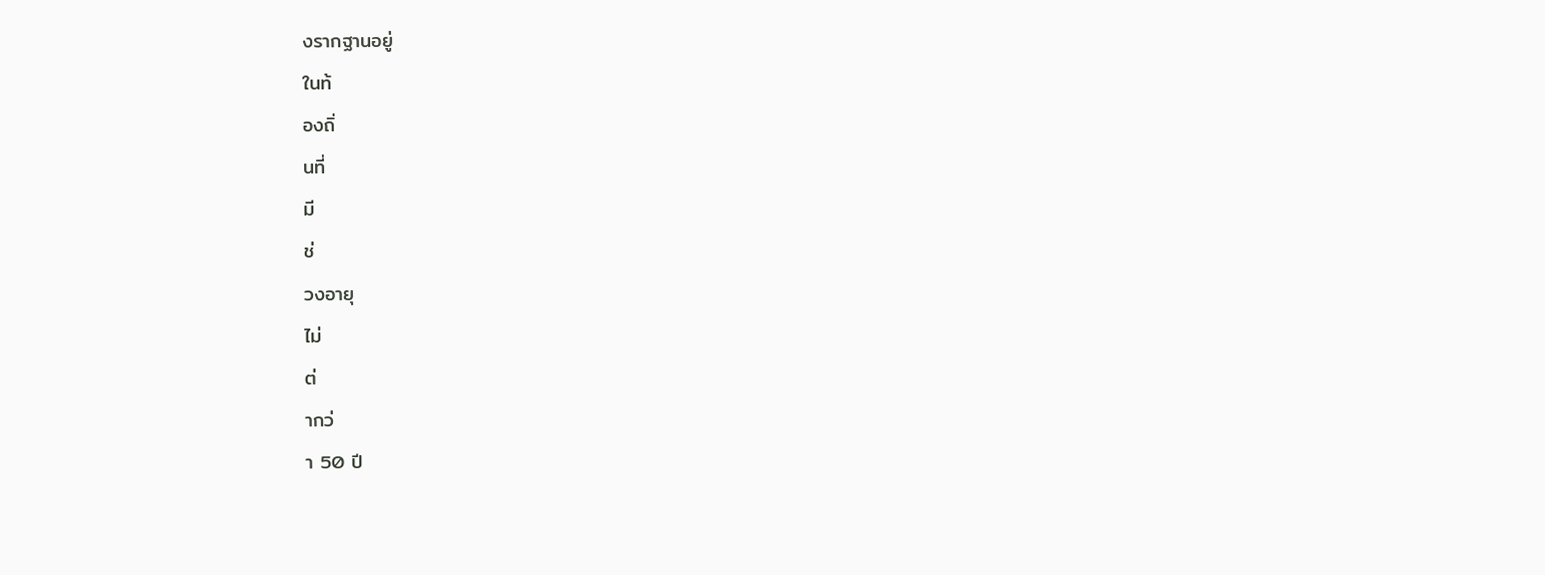งรากฐานอยู่
ในท้
องถิ่
นที่
มี
ช่
วงอายุ
ไม่
ต่
ากว่
า 50 ปี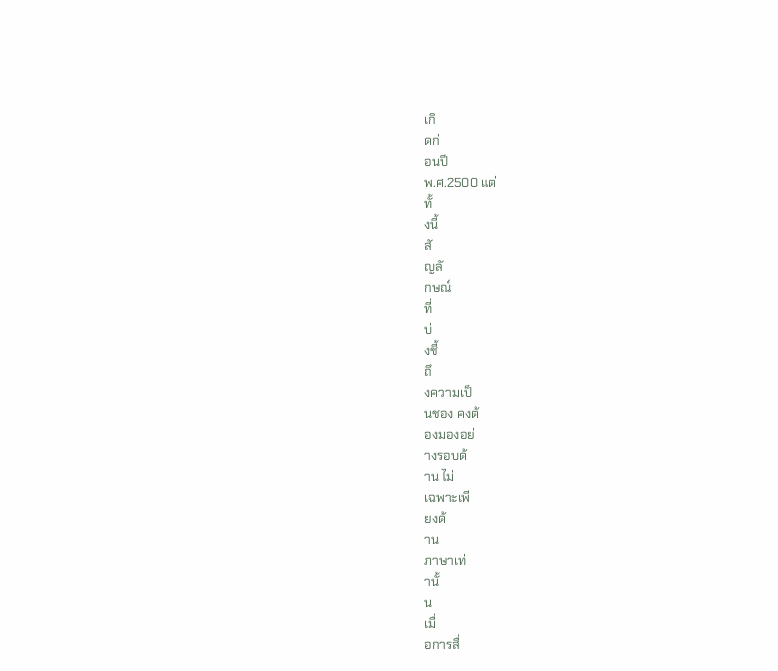เกิ
ดก่
อนปี
พ.ศ.2500 แต่
ทั้
งนี้
สั
ญลั
กษณ์
ที่
บ่
งชี้
ถึ
งความเป็
นชอง คงต้
องมองอย่
างรอบด้
าน ไม่
เฉพาะเพี
ยงด้
าน
ภาษาเท่
านั้
น
เมื่
อการสื่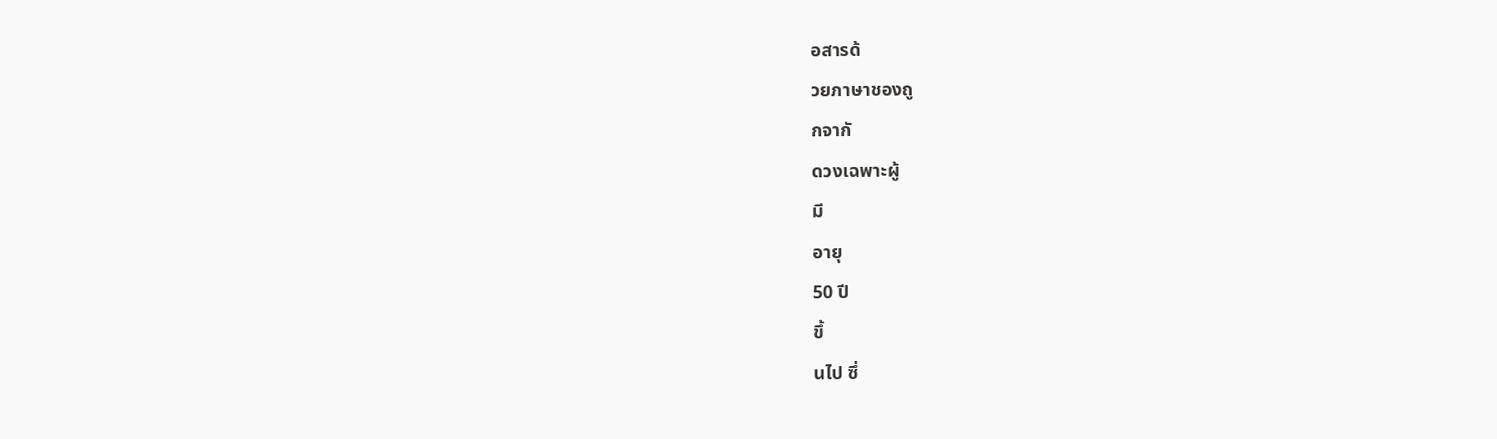อสารด้
วยภาษาชองถู
กจากั
ดวงเฉพาะผู้
มี
อายุ
50 ปี
ขึ้
นไป ซึ่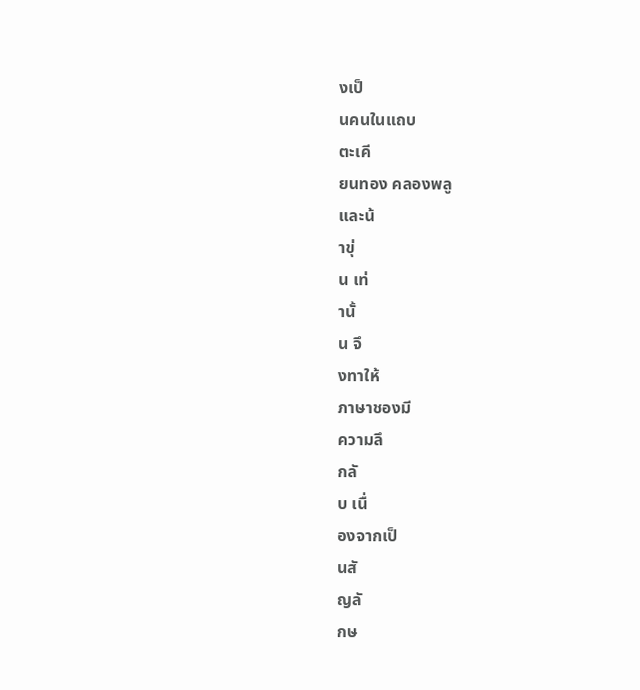งเป็
นคนในแถบ
ตะเคี
ยนทอง คลองพลู
และน้
าขุ่
น เท่
านั้
น จึ
งทาให้
ภาษาชองมี
ความลึ
กลั
บ เนื่
องจากเป็
นสั
ญลั
กษ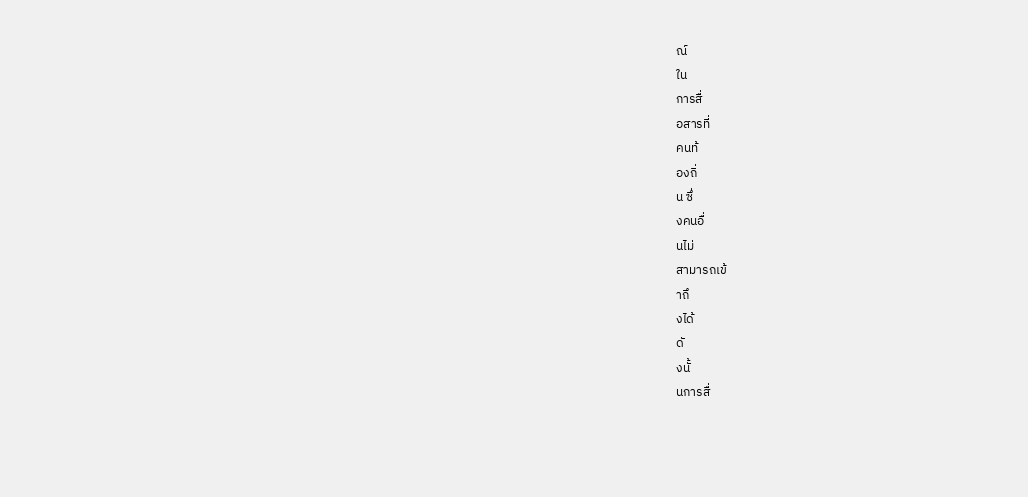ณ์
ใน
การสื่
อสารที่
คนท้
องถิ่
น ซึ่
งคนอื่
นไม่
สามารถเข้
าถึ
งได้
ดั
งนั้
นการสื่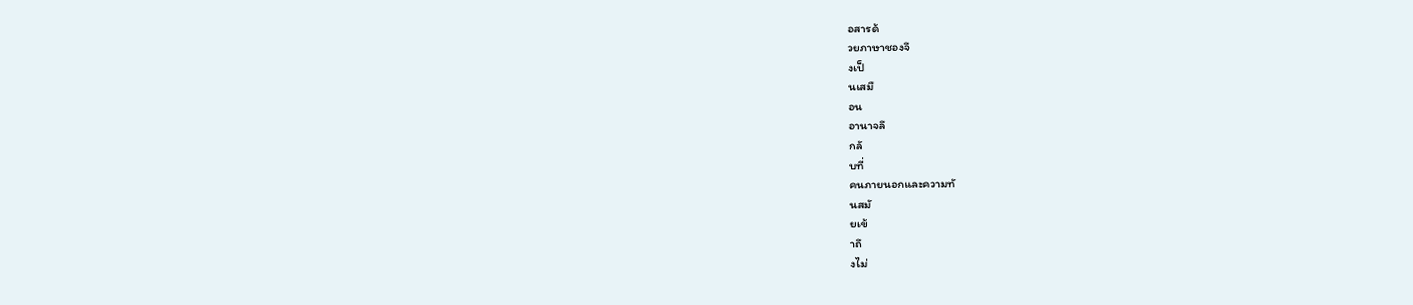อสารด้
วยภาษาชองจึ
งเป็
นเสมื
อน
อานาจลึ
กลั
บที่
คนภายนอกและความทั
นสมั
ยเข้
าถึ
งไม่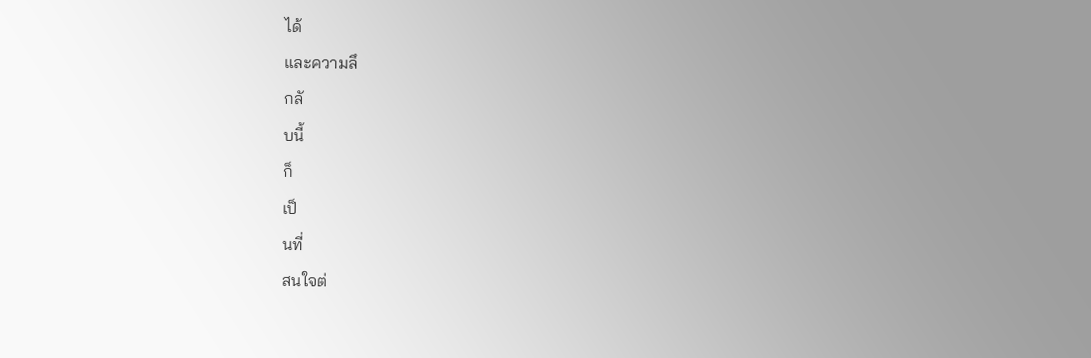ได้
และความลึ
กลั
บนี้
ก็
เป็
นที่
สนใจต่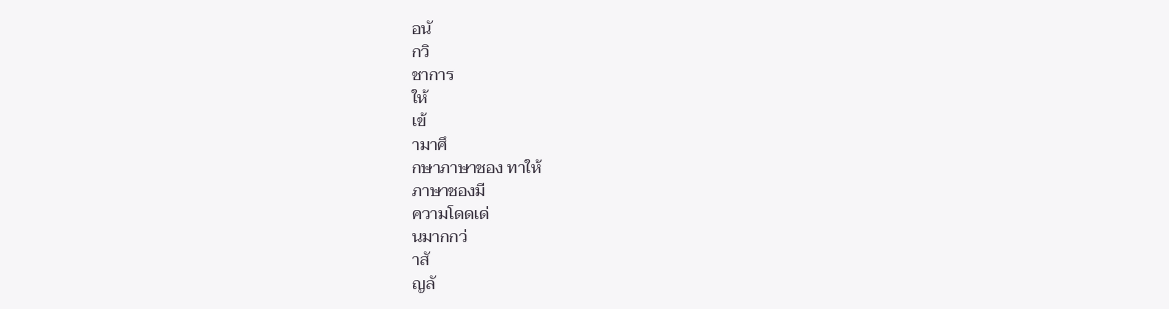อนั
กวิ
ชาการ
ให้
เข้
ามาศึ
กษาภาษาชอง ทาให้
ภาษาชองมี
ความโดดเด่
นมากกว่
าสั
ญลั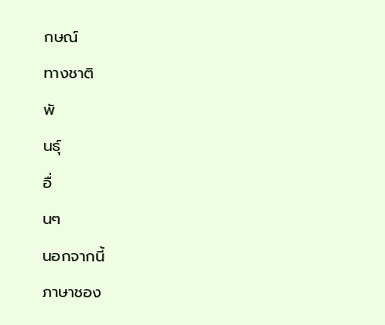กษณ์
ทางชาติ
พั
นธุ์
อื่
นๆ
นอกจากนี้
ภาษาชอง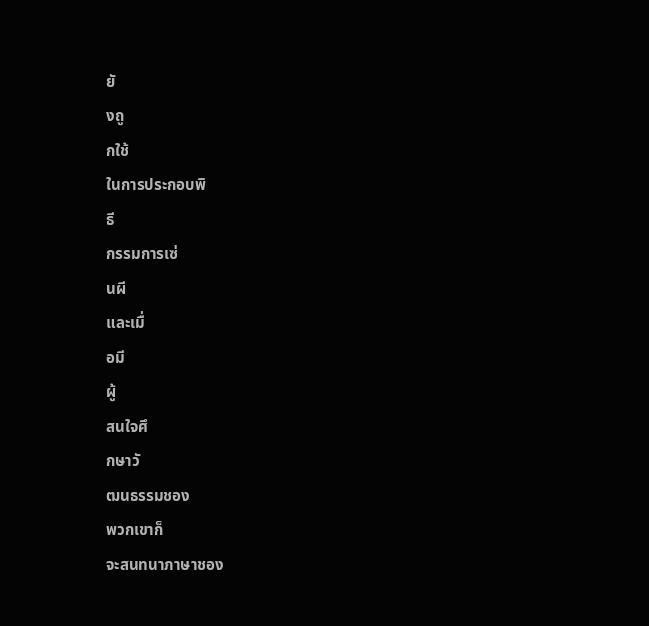ยั
งถู
กใช้
ในการประกอบพิ
ธี
กรรมการเซ่
นผี
และเมื่
อมี
ผู้
สนใจศึ
กษาวั
ฒนธรรมชอง
พวกเขาก็
จะสนทนาภาษาชอง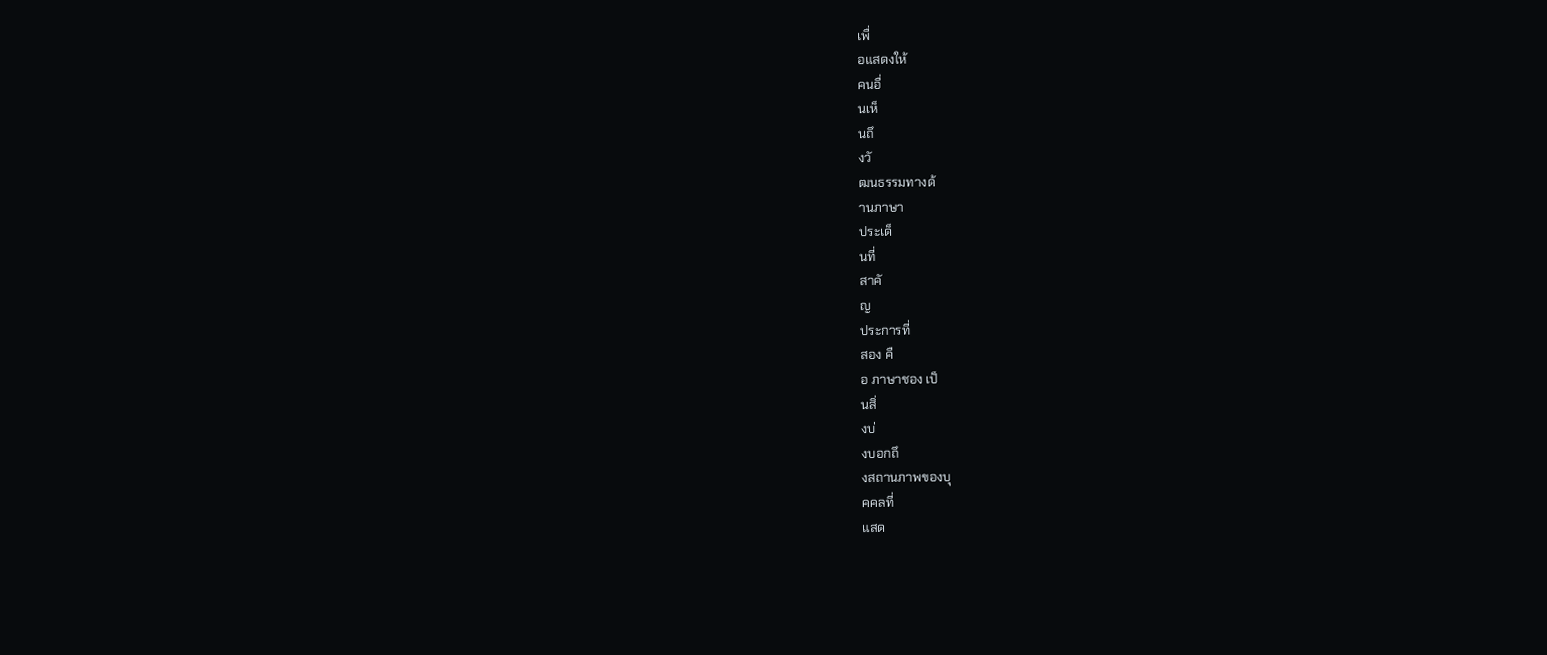เพื่
อแสดงให้
คนอื่
นเห็
นถึ
งวั
ฒนธรรมทางด้
านภาษา
ประเด็
นที่
สาคั
ญ
ประการที่
สอง คื
อ ภาษาชอง เป็
นสิ่
งบ่
งบอกถึ
งสถานภาพของบุ
คคลที่
แสด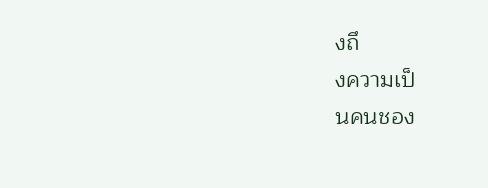งถึ
งความเป็
นคนชอง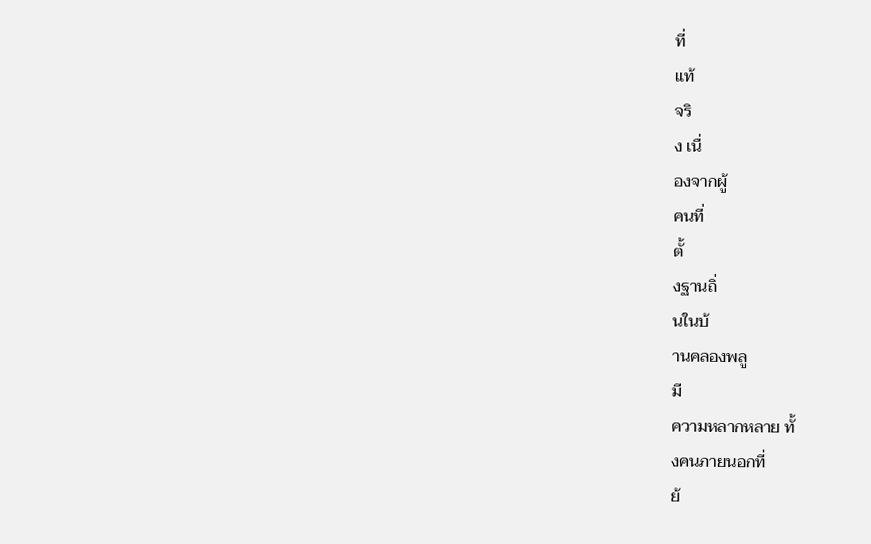ที่
แท้
จริ
ง เนื่
องจากผู้
คนที่
ตั้
งฐานถิ่
นในบ้
านคลองพลู
มี
ความหลากหลาย ทั้
งคนภายนอกที่
ย้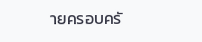ายครอบครั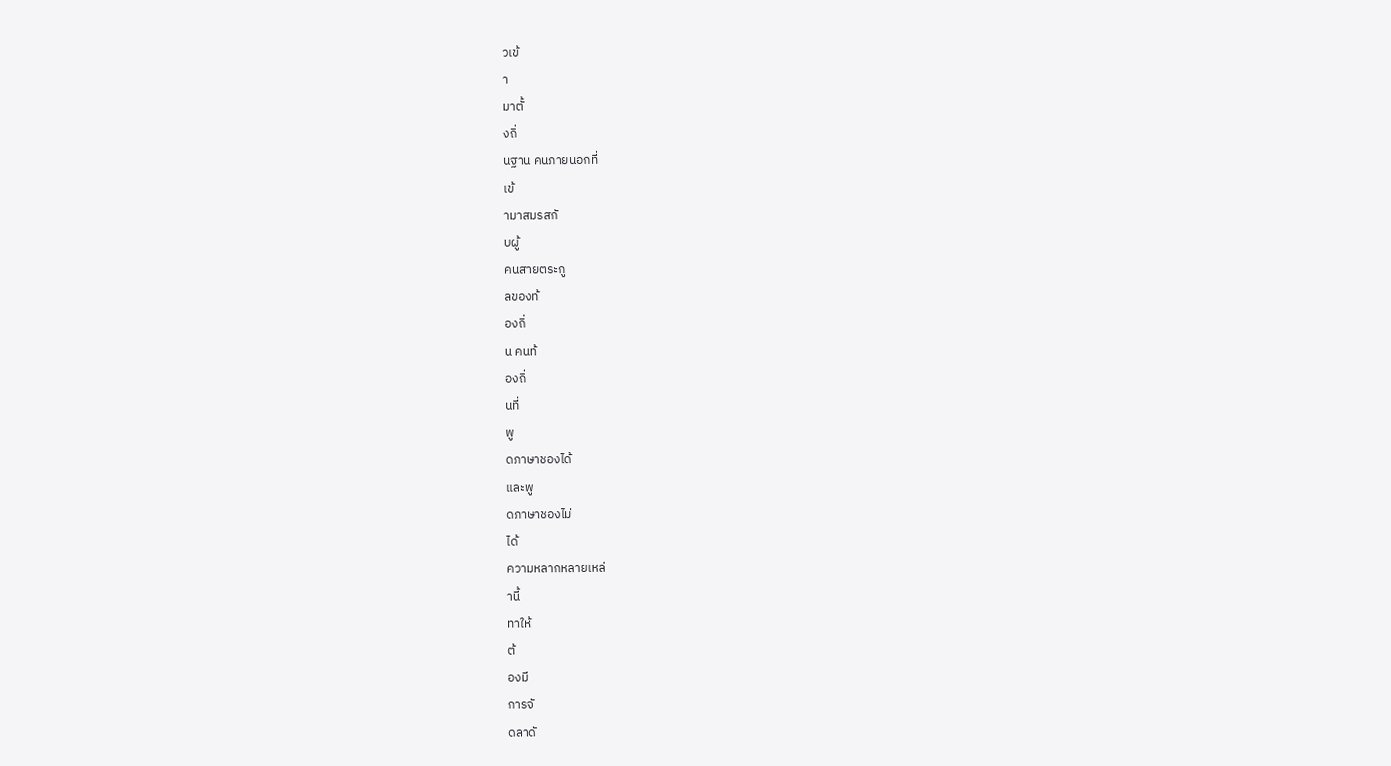วเข้
า
มาตั้
งถิ่
นฐาน คนภายนอกที่
เข้
ามาสมรสกั
บผู้
คนสายตระกู
ลของท้
องถิ่
น คนท้
องถิ่
นที่
พู
ดภาษาชองได้
และพู
ดภาษาชองไม่
ได้
ความหลากหลายเหล่
านี้
ทาให้
ต้
องมี
การจั
ดลาดั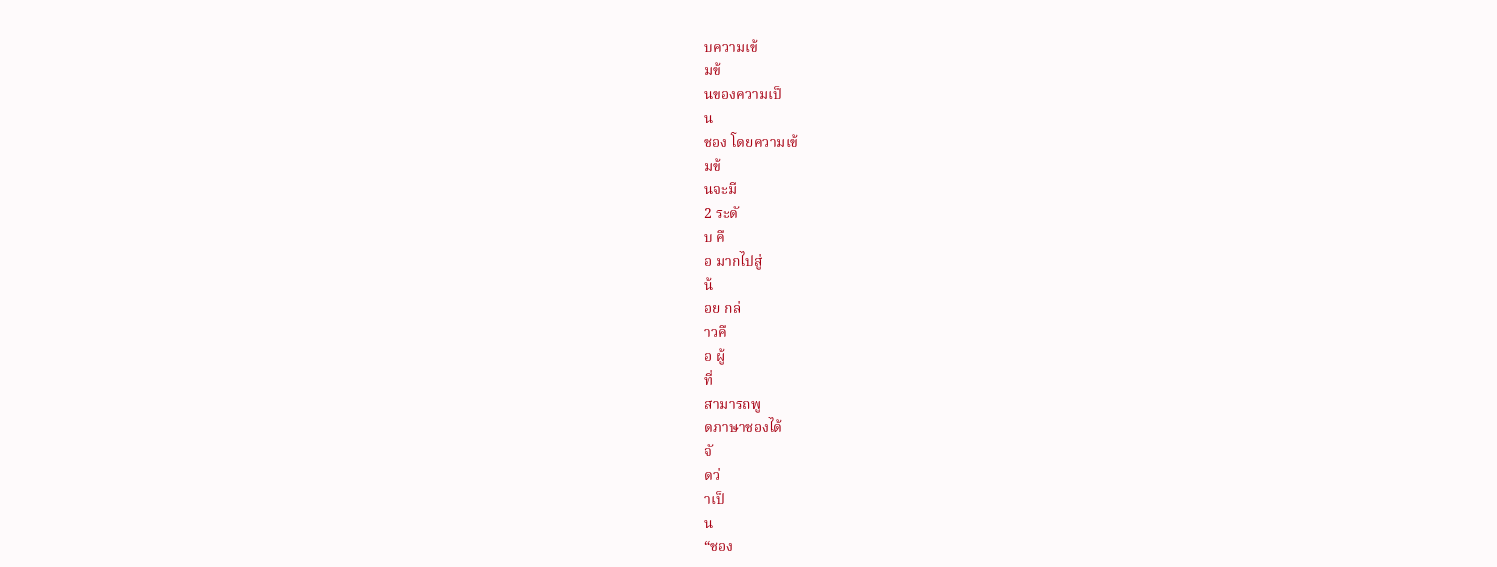บความเข้
มข้
นของความเป็
น
ชอง โดยความเข้
มข้
นจะมี
2 ระดั
บ คื
อ มากไปสู่
น้
อย กล่
าวคื
อ ผู้
ที่
สามารถพู
ดภาษาชองได้
จั
ดว่
าเป็
น
“ชอง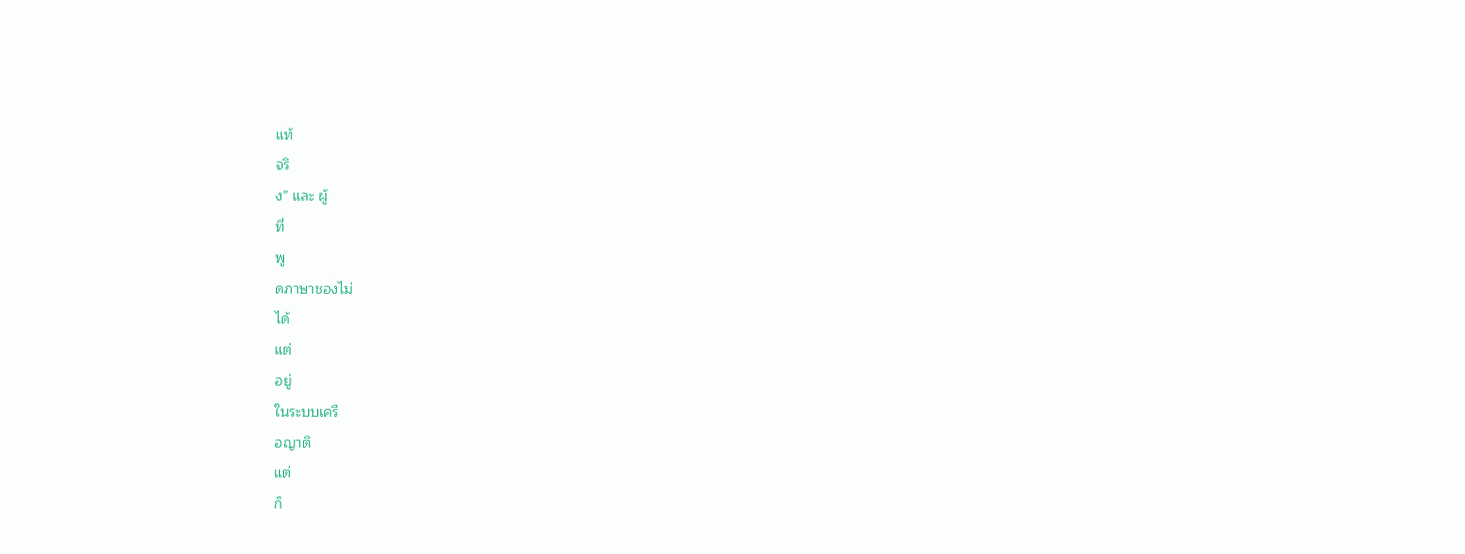แท้
จริ
ง” และ ผู้
ที่
พู
ดภาษาชองไม่
ได้
แต่
อยู่
ในระบบเครื
อญาติ
แต่
ก็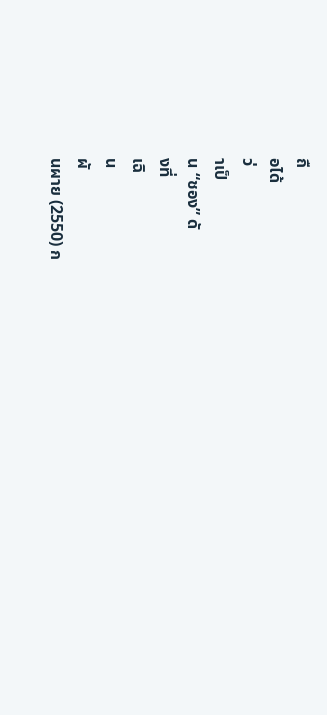ถื
อได้
ว่
าเป็
น “ชอง” ดั
งที่
เฉิ
น
ผั
นผาย (2550) ก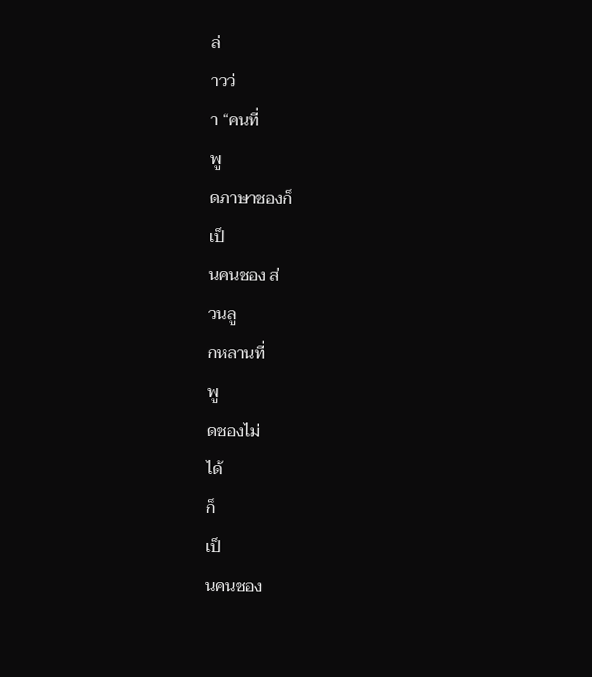ล่
าวว่
า “คนที่
พู
ดภาษาชองก็
เป็
นคนชอง ส่
วนลู
กหลานที่
พู
ดชองไม่
ได้
ก็
เป็
นคนชอง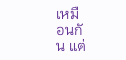เหมื
อนกั
น แต่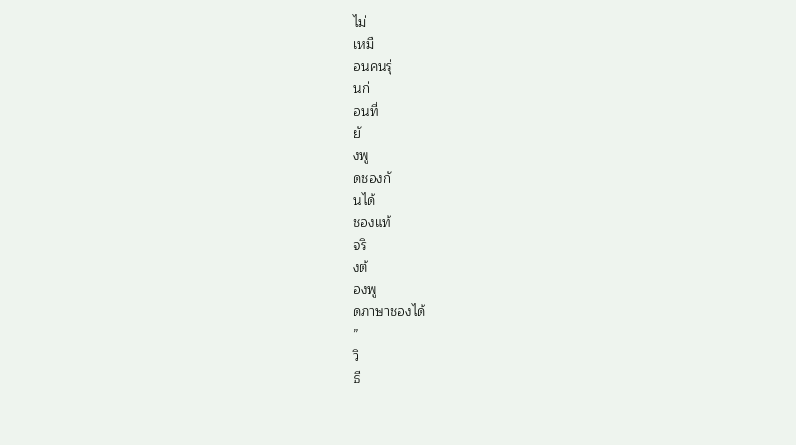ไม่
เหมื
อนคนรุ่
นก่
อนที่
ยั
งพู
ดชองกั
นได้
ชองแท้
จริ
งต้
องพู
ดภาษาชองได้
”
วิ
ธี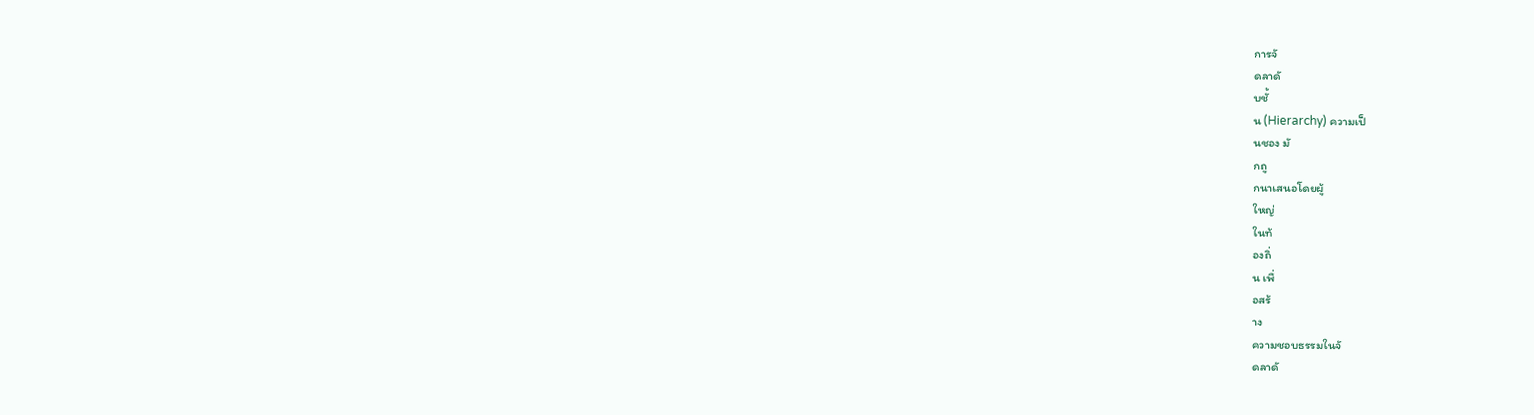การจั
ดลาดั
บชั้
น (Hierarchy) ความเป็
นชอง มั
กถู
กนาเสนอโดยผู้
ใหญ่
ในท้
องถิ่
น เพื่
อสร้
าง
ความชอบธรรมในจั
ดลาดั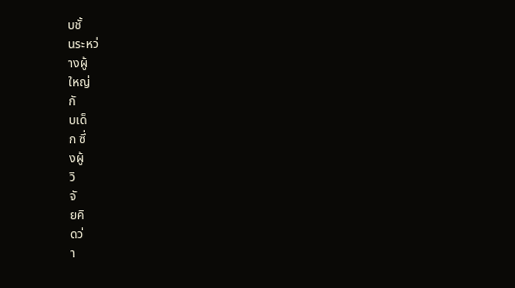บชั้
นระหว่
างผู้
ใหญ่
กั
บเด็
ก ซึ่
งผู้
วิ
จั
ยคิ
ดว่
า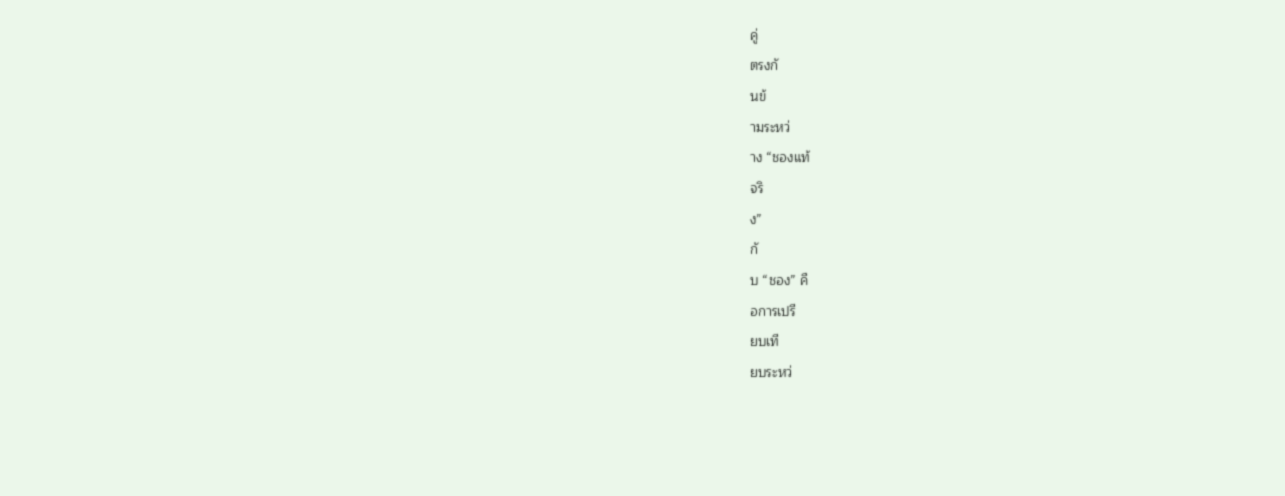คู่
ตรงกั
นข้
ามระหว่
าง “ชองแท้
จริ
ง”
กั
บ “ชอง” คื
อการเปรี
ยบเที
ยบระหว่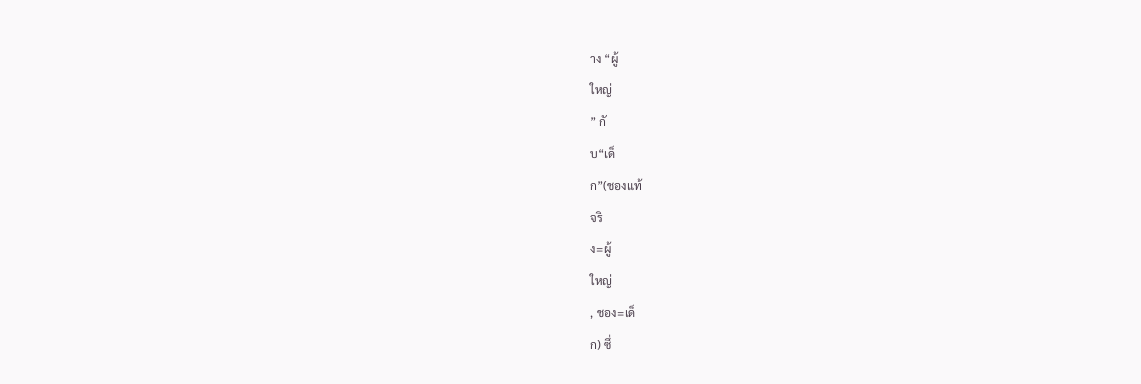าง “ผู้
ใหญ่
” กั
บ“เด็
ก”(ชองแท้
จริ
ง=ผู้
ใหญ่
, ชอง=เด็
ก) ซึ่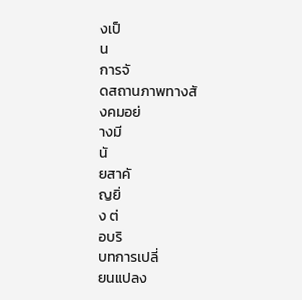งเป็
น
การจั
ดสถานภาพทางสั
งคมอย่
างมี
นั
ยสาคั
ญยิ่
ง ต่
อบริ
บทการเปลี่
ยนแปลง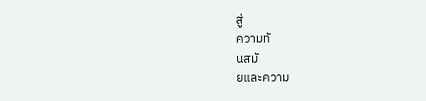สู่
ความทั
นสมั
ยและความ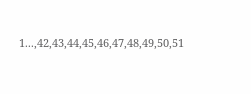1...,42,43,44,45,46,47,48,49,50,51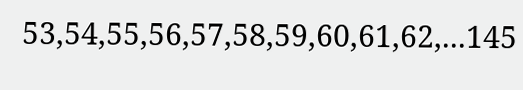53,54,55,56,57,58,59,60,61,62,...145